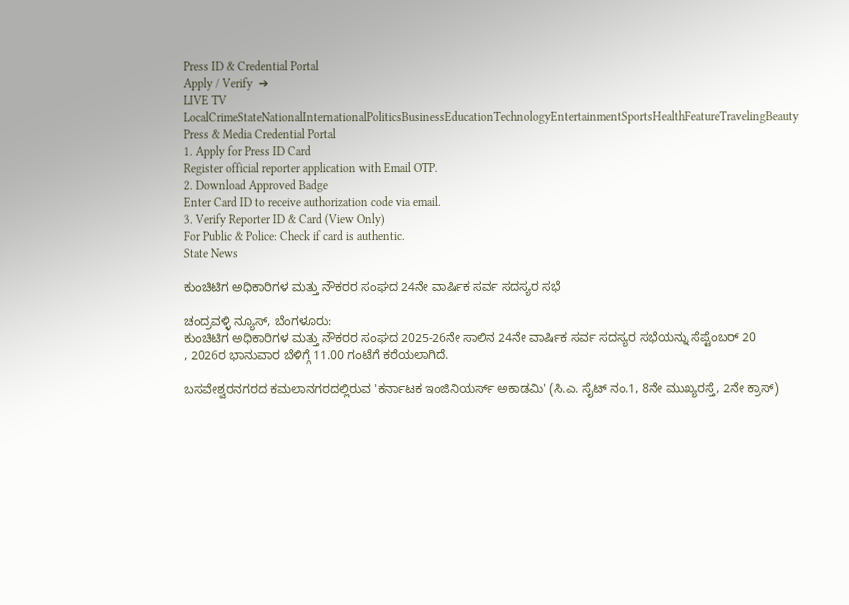Press ID & Credential Portal
Apply / Verify  ➔
LIVE TV LocalCrimeStateNationalInternationalPoliticsBusinessEducationTechnologyEntertainmentSportsHealthFeatureTravelingBeauty
Press & Media Credential Portal
1. Apply for Press ID Card
Register official reporter application with Email OTP.
2. Download Approved Badge
Enter Card ID to receive authorization code via email.
3. Verify Reporter ID & Card (View Only)
For Public & Police: Check if card is authentic.
State News

ಕುಂಚಿಟಿಗ ಅಧಿಕಾರಿಗಳ ಮತ್ತು ನೌಕರರ ಸಂಘದ 24ನೇ ವಾರ್ಷಿಕ ಸರ್ವ ಸದಸ್ಯರ ಸಭೆ

ಚಂದ್ರವಳ್ಳಿ ನ್ಯೂಸ್, ಬೆಂಗಳೂರು:
ಕುಂಚಿಟಿಗ ಅಧಿಕಾರಿಗಳ ಮತ್ತು ನೌಕರರ ಸಂಘದ 2025-26ನೇ ಸಾಲಿನ 24ನೇ ವಾರ್ಷಿಕ ಸರ್ವ ಸದಸ್ಯರ ಸಭೆಯನ್ನು ಸೆಪ್ಟೆಂಬರ್ 20
, 2026ರ ಭಾನುವಾರ ಬೆಳಿಗ್ಗೆ 11.00 ಗಂಟೆಗೆ ಕರೆಯಲಾಗಿದೆ.

ಬಸವೇಶ್ವರನಗರದ ಕಮಲಾನಗರದಲ್ಲಿರುವ 'ಕರ್ನಾಟಕ ಇಂಜಿನಿಯರ್ಸ್ ಅಕಾಡಮಿ' (ಸಿ.ಎ. ಸೈಟ್ ನಂ.1, 8ನೇ ಮುಖ್ಯರಸ್ತೆ, 2ನೇ ಕ್ರಾಸ್)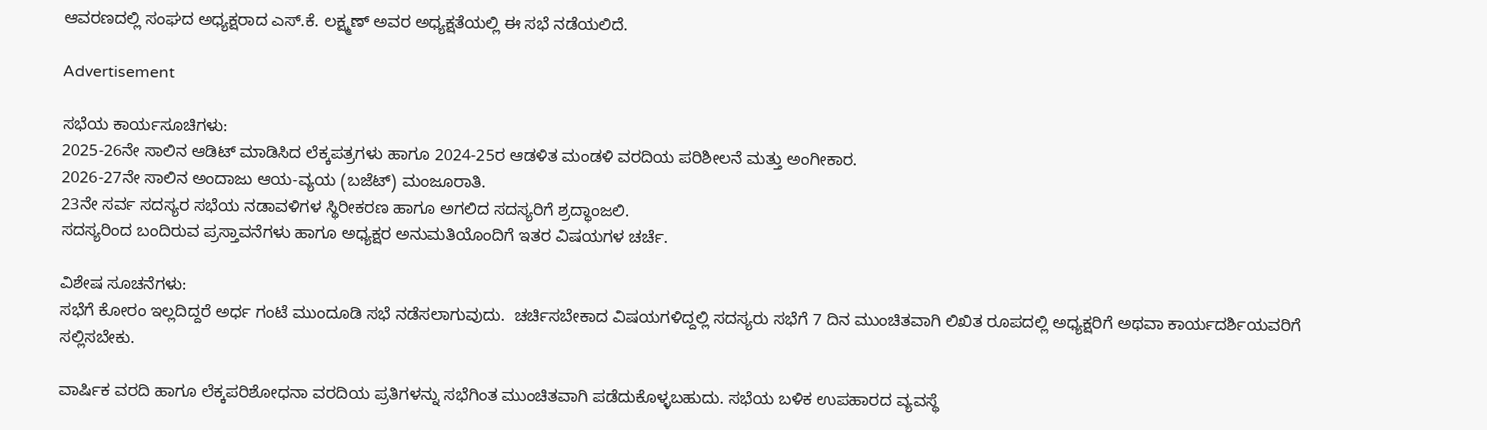ಆವರಣದಲ್ಲಿ ಸಂಘದ ಅಧ್ಯಕ್ಷರಾದ ಎಸ್.ಕೆ. ಲಕ್ಷ್ಮಣ್ ಅವರ ಅಧ್ಯಕ್ಷತೆಯಲ್ಲಿ ಈ ಸಭೆ ನಡೆಯಲಿದೆ.

Advertisement

ಸಭೆಯ ಕಾರ್ಯಸೂಚಿಗಳು:
2025-26ನೇ ಸಾಲಿನ ಆಡಿಟ್ ಮಾಡಿಸಿದ ಲೆಕ್ಕಪತ್ರಗಳು ಹಾಗೂ 2024-25ರ ಆಡಳಿತ ಮಂಡಳಿ ವರದಿಯ ಪರಿಶೀಲನೆ ಮತ್ತು ಅಂಗೀಕಾರ.
2026-27ನೇ ಸಾಲಿನ ಅಂದಾಜು ಆಯ-ವ್ಯಯ (ಬಜೆಟ್) ಮಂಜೂರಾತಿ.
23ನೇ ಸರ್ವ ಸದಸ್ಯರ ಸಭೆಯ ನಡಾವಳಿಗಳ ಸ್ಥಿರೀಕರಣ ಹಾಗೂ ಅಗಲಿದ ಸದಸ್ಯರಿಗೆ ಶ್ರದ್ಧಾಂಜಲಿ.
ಸದಸ್ಯರಿಂದ ಬಂದಿರುವ ಪ್ರಸ್ತಾವನೆಗಳು ಹಾಗೂ ಅಧ್ಯಕ್ಷರ ಅನುಮತಿಯೊಂದಿಗೆ ಇತರ ವಿಷಯಗಳ ಚರ್ಚೆ.

ವಿಶೇಷ ಸೂಚನೆಗಳು:
ಸಭೆಗೆ ಕೋರಂ ಇಲ್ಲದಿದ್ದರೆ ಅರ್ಧ ಗಂಟೆ ಮುಂದೂಡಿ ಸಭೆ ನಡೆಸಲಾಗುವುದು.  ಚರ್ಚಿಸಬೇಕಾದ ವಿಷಯಗಳಿದ್ದಲ್ಲಿ ಸದಸ್ಯರು ಸಭೆಗೆ 7 ದಿನ ಮುಂಚಿತವಾಗಿ ಲಿಖಿತ ರೂಪದಲ್ಲಿ ಅಧ್ಯಕ್ಷರಿಗೆ ಅಥವಾ ಕಾರ್ಯದರ್ಶಿಯವರಿಗೆ ಸಲ್ಲಿಸಬೇಕು.

ವಾರ್ಷಿಕ ವರದಿ ಹಾಗೂ ಲೆಕ್ಕಪರಿಶೋಧನಾ ವರದಿಯ ಪ್ರತಿಗಳನ್ನು ಸಭೆಗಿಂತ ಮುಂಚಿತವಾಗಿ ಪಡೆದುಕೊಳ್ಳಬಹುದು. ಸಭೆಯ ಬಳಿಕ ಉಪಹಾರದ ವ್ಯವಸ್ಥೆ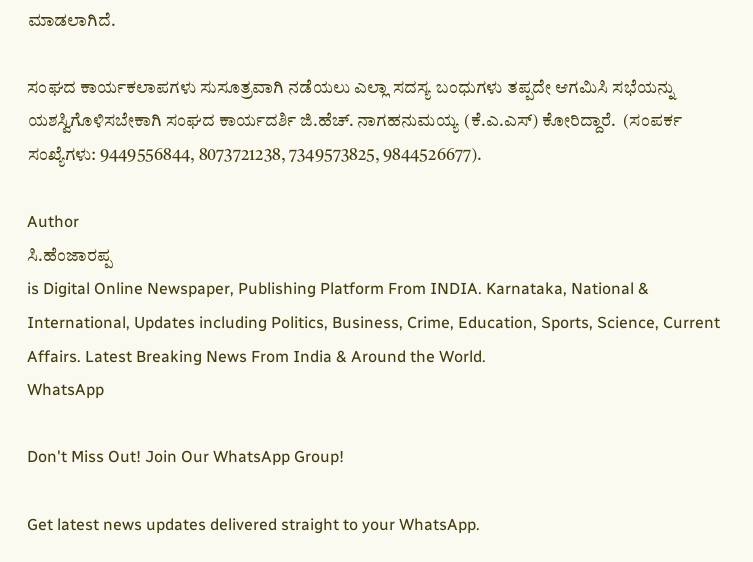ಮಾಡಲಾಗಿದೆ.

ಸಂಘದ ಕಾರ್ಯಕಲಾಪಗಳು ಸುಸೂತ್ರವಾಗಿ ನಡೆಯಲು ಎಲ್ಲಾ ಸದಸ್ಯ ಬಂಧುಗಳು ತಪ್ಪದೇ ಆಗಮಿಸಿ ಸಭೆಯನ್ನು ಯಶಸ್ವಿಗೊಳಿಸಬೇಕಾಗಿ ಸಂಘದ ಕಾರ್ಯದರ್ಶಿ ಜಿ.ಹೆಚ್. ನಾಗಹನುಮಯ್ಯ (ಕೆ.ಎ.ಎಸ್) ಕೋರಿದ್ದಾರೆ.  (ಸಂಪರ್ಕ ಸಂಖ್ಯೆಗಳು: 9449556844, 8073721238, 7349573825, 9844526677).

Author
ಸಿ.ಹೆಂಜಾರಪ್ಪ
is Digital Online Newspaper, Publishing Platform From INDIA. Karnataka, National & International, Updates including Politics, Business, Crime, Education, Sports, Science, Current Affairs. Latest Breaking News From India & Around the World.
WhatsApp

Don't Miss Out! Join Our WhatsApp Group!

Get latest news updates delivered straight to your WhatsApp.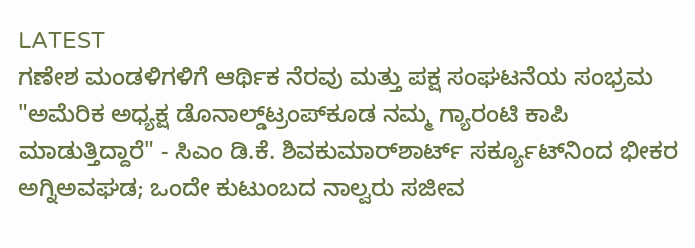LATEST
ಗಣೇಶ ಮಂಡಳಿಗಳಿಗೆ ಆರ್ಥಿಕ ನೆರವು ಮತ್ತು ಪಕ್ಷ ಸಂಘಟನೆಯ ಸಂಭ್ರಮ "ಅಮೆರಿಕ ಅಧ್ಯಕ್ಷ ಡೊನಾಲ್ಡ್‌ಟ್ರಂಪ್‌ಕೂಡ ನಮ್ಮ ಗ್ಯಾರಂಟಿ ಕಾಪಿ ಮಾಡುತ್ತಿದ್ದಾರೆ" - ಸಿಎಂ ಡಿ.ಕೆ. ಶಿವಕುಮಾರ್‌ಶಾರ್ಟ್ ಸರ್ಕ್ಯೂಟ್‌ನಿಂದ ಭೀಕರ ಅಗ್ನಿಅವಘಡ; ಒಂದೇ ಕುಟುಂಬದ ನಾಲ್ವರು ಸಜೀವ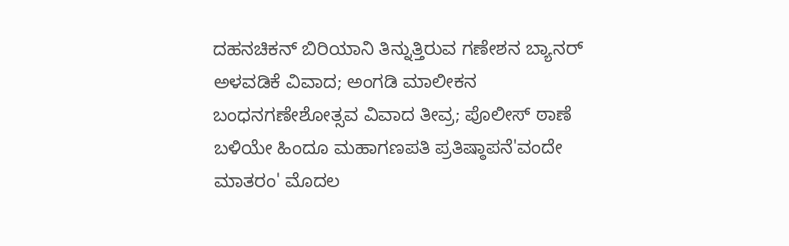ದಹನಚಿಕನ್ ಬಿರಿಯಾನಿ ತಿನ್ನುತ್ತಿರುವ ಗಣೇಶನ ಬ್ಯಾನರ್ ಅಳವಡಿಕೆ ವಿವಾದ; ಅಂಗಡಿ ಮಾಲೀಕನ ಬಂಧನಗಣೇಶೋತ್ಸವ ವಿವಾದ ತೀವ್ರ; ಪೊಲೀಸ್ ಠಾಣೆ ಬಳಿಯೇ ಹಿಂದೂ ಮಹಾಗಣಪತಿ ಪ್ರತಿಷ್ಠಾಪನೆ'ವಂದೇ ಮಾತರಂ' ಮೊದಲ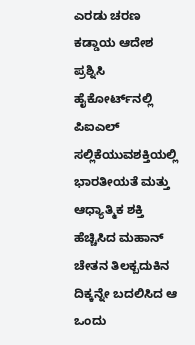ಎರಡು ಚರಣ ಕಡ್ಡಾಯ ಆದೇಶ ಪ್ರಶ್ನಿಸಿ ಹೈಕೋರ್ಟ್‌ನಲ್ಲಿ ಪಿಐಎಲ್ ಸಲ್ಲಿಕೆಯುವಶಕ್ತಿಯಲ್ಲಿ ಭಾರತೀಯತೆ ಮತ್ತು ಆಧ್ಯಾತ್ಮಿಕ ಶಕ್ತಿ ಹೆಚ್ಚಿಸಿದ ಮಹಾನ್ ಚೇತನ ತಿಲಕ್ಬದುಕಿನ ದಿಕ್ಕನ್ನೇ ಬದಲಿಸಿದ ಆ ಒಂದು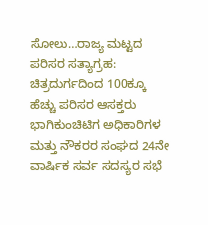ಸೋಲು…ರಾಜ್ಯ ಮಟ್ಟದ ಪರಿಸರ ಸತ್ಯಾಗ್ರಹ: ಚಿತ್ರದುರ್ಗದಿಂದ 100ಕ್ಕೂ ಹೆಚ್ಚು ಪರಿಸರ ಆಸಕ್ತರು ಭಾಗಿಕುಂಚಿಟಿಗ ಅಧಿಕಾರಿಗಳ ಮತ್ತು ನೌಕರರ ಸಂಘದ 24ನೇ ವಾರ್ಷಿಕ ಸರ್ವ ಸದಸ್ಯರ ಸಭೆ